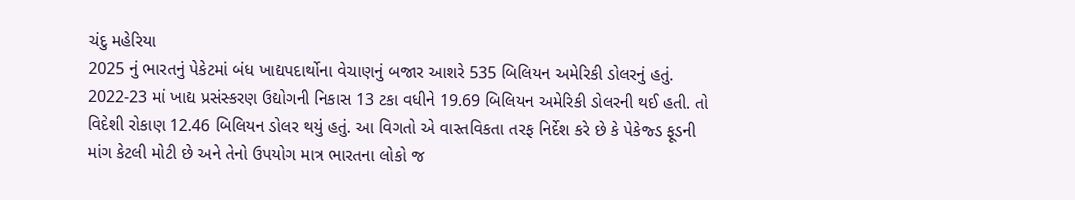ચંદુ મહેરિયા
2025 નું ભારતનું પેકેટમાં બંધ ખાદ્યપદાર્થોના વેચાણનું બજાર આશરે 535 બિલિયન અમેરિકી ડોલરનું હતું. 2022-23 માં ખાદ્ય પ્રસંસ્કરણ ઉદ્યોગની નિકાસ 13 ટકા વધીને 19.69 બિલિયન અમેરિકી ડોલરની થઈ હતી. તો વિદેશી રોકાણ 12.46 બિલિયન ડોલર થયું હતું. આ વિગતો એ વાસ્તવિકતા તરફ નિર્દેશ કરે છે કે પેકેજ્ડ ફૂડની માંગ કેટલી મોટી છે અને તેનો ઉપયોગ માત્ર ભારતના લોકો જ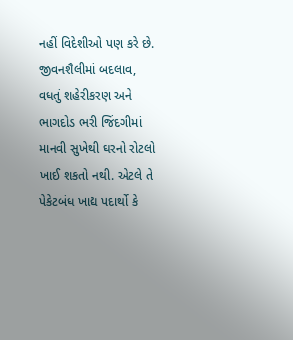નહીં વિદેશીઓ પણ કરે છે.
જીવનશૈલીમાં બદલાવ, વધતું શહેરીકરણ અને ભાગદોડ ભરી જિંદગીમાં માનવી સુખેથી ઘરનો રોટલો ખાઈ શકતો નથી. એટલે તે પેકેટબંધ ખાદ્ય પદાર્થો કે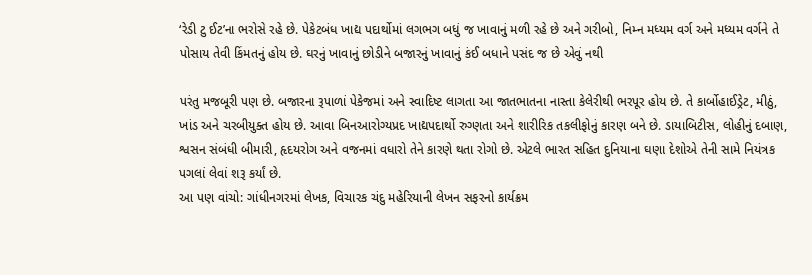‘રેડી ટુ ઈટ’ના ભરોસે રહે છે. પેકેટબંધ ખાદ્ય પદાર્થોમાં લગભગ બધું જ ખાવાનું મળી રહે છે અને ગરીબો, નિમ્ન મધ્યમ વર્ગ અને મધ્યમ વર્ગને તે પોસાય તેવી કિંમતનું હોય છે. ઘરનું ખાવાનું છોડીને બજારનું ખાવાનું કંઈ બધાને પસંદ જ છે એવું નથી

પરંતુ મજબૂરી પણ છે. બજારના રૂપાળાં પેકેજમાં અને સ્વાદિષ્ટ લાગતા આ જાતભાતના નાસ્તા કેલેરીથી ભરપૂર હોય છે. તે કાર્બોહાઈડ્રેટ, મીઠું, ખાંડ અને ચરબીયુક્ત હોય છે. આવા બિનઆરોગ્યપ્રદ ખાદ્યપદાર્થો રુગ્ણતા અને શારીરિક તકલીફોનું કારણ બને છે. ડાયાબિટીસ, લોહીનું દબાણ, શ્વસન સંબંધી બીમારી, હૃદયરોગ અને વજનમાં વધારો તેને કારણે થતા રોગો છે. એટલે ભારત સહિત દુનિયાના ઘણા દેશોએ તેની સામે નિયંત્રક પગલાં લેવાં શરૂ કર્યાં છે.
આ પણ વાંચો: ગાંધીનગરમાં લેખક, વિચારક ચંદુ મહેરિયાની લેખન સફરનો કાર્યક્રમ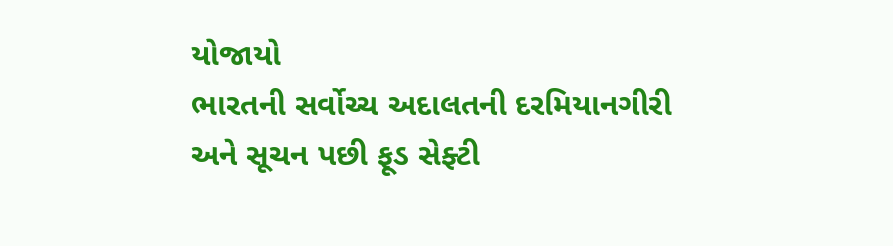યોજાયો
ભારતની સર્વોચ્ચ અદાલતની દરમિયાનગીરી અને સૂચન પછી ફૂડ સેફ્ટી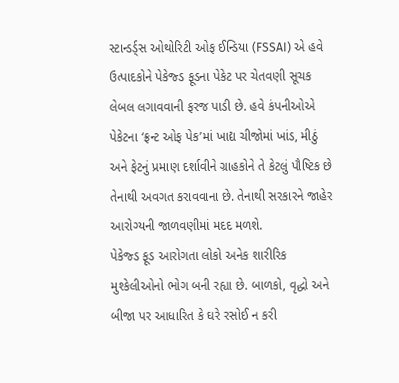સ્ટાન્ડર્ડ્સ ઓથોરિટી ઓફ ઈન્ડિયા (FSSAI) એ હવે ઉત્પાદકોને પેકેજ્ડ ફૂડના પેકેટ પર ચેતવણી સૂચક લેબલ લગાવવાની ફરજ પાડી છે. હવે કંપનીઓએ પેકેટના ‘ફ્રન્ટ ઓફ પેક’માં ખાદ્ય ચીજોમાં ખાંડ, મીઠું અને ફેટનું પ્રમાણ દર્શાવીને ગ્રાહકોને તે કેટલું પૌષ્ટિક છે તેનાથી અવગત કરાવવાના છે. તેનાથી સરકારને જાહેર આરોગ્યની જાળવણીમાં મદદ મળશે.
પેકેજ્ડ ફૂડ આરોગતા લોકો અનેક શારીરિક મુશ્કેલીઓનો ભોગ બની રહ્યા છે. બાળકો, વૃદ્ધો અને બીજા પર આધારિત કે ઘરે રસોઈ ન કરી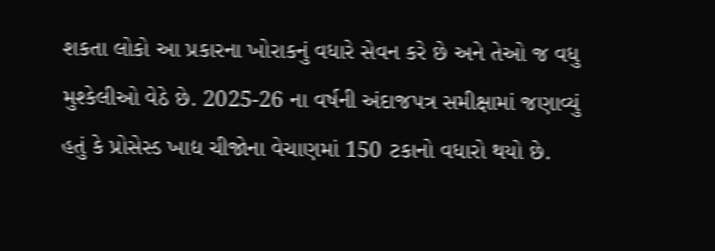શકતા લોકો આ પ્રકારના ખોરાકનું વધારે સેવન કરે છે અને તેઓ જ વધુ મુશ્કેલીઓ વેઠે છે. 2025-26 ના વર્ષની અંદાજપત્ર સમીક્ષામાં જણાવ્યું હતું કે પ્રોસેસ્ડ ખાદ્ય ચીજોના વેચાણમાં 150 ટકાનો વધારો થયો છે.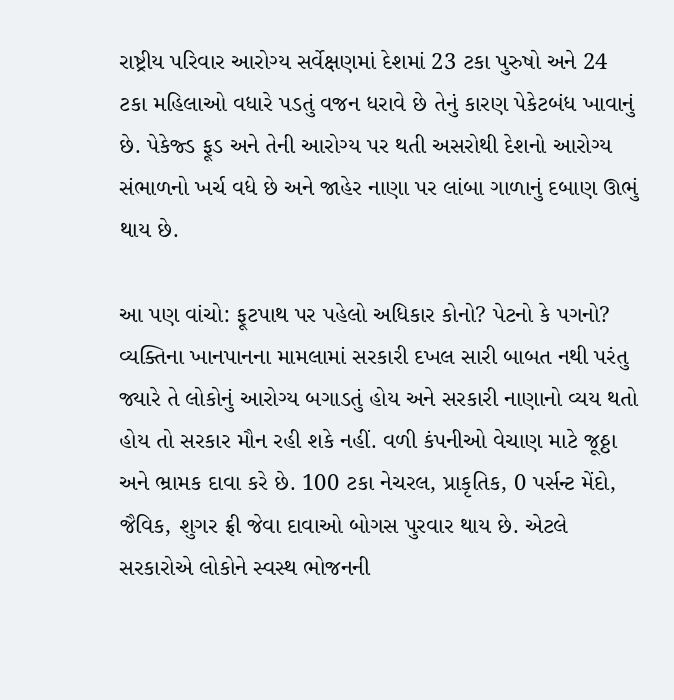રાષ્ટ્રીય પરિવાર આરોગ્ય સર્વેક્ષણમાં દેશમાં 23 ટકા પુરુષો અને 24 ટકા મહિલાઓ વધારે પડતું વજન ધરાવે છે તેનું કારણ પેકેટબંધ ખાવાનું છે. પેકેજ્ડ ફૂડ અને તેની આરોગ્ય પર થતી અસરોથી દેશનો આરોગ્ય સંભાળનો ખર્ચ વધે છે અને જાહેર નાણા પર લાંબા ગાળાનું દબાણ ઊભું થાય છે.

આ પણ વાંચો: ફૂટપાથ પર પહેલો અધિકાર કોનો? પેટનો કે પગનો?
વ્યક્તિના ખાનપાનના મામલામાં સરકારી દખલ સારી બાબત નથી પરંતુ જ્યારે તે લોકોનું આરોગ્ય બગાડતું હોય અને સરકારી નાણાનો વ્યય થતો હોય તો સરકાર મૌન રહી શકે નહીં. વળી કંપનીઓ વેચાણ માટે જૂઠ્ઠા અને ભ્રામક દાવા કરે છે. 100 ટકા નેચરલ, પ્રાકૃતિક, 0 પર્સન્ટ મેંદો, જૈવિક, શુગર ફ્રી જેવા દાવાઓ બોગસ પુરવાર થાય છે. એટલે સરકારોએ લોકોને સ્વસ્થ ભોજનની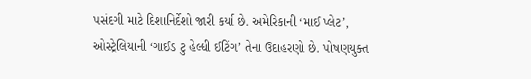પસંદગી માટે દિશાનિર્દેશો જારી કર્યા છે. અમેરિકાની ‘માઈ પ્લેટ’, ઓસ્ટ્રેલિયાની ‘ગાઈડ ટુ હેલ્ધી ઈટિંગ’ તેના ઉદાહરણો છે. પોષણયુક્ત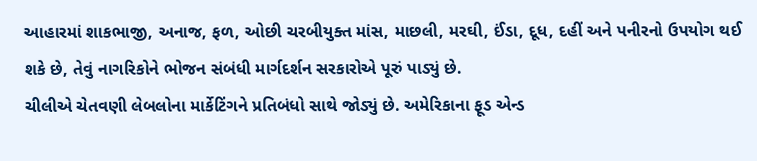આહારમાં શાકભાજી, અનાજ, ફળ, ઓછી ચરબીયુક્ત માંસ, માછલી, મરઘી, ઈંડા, દૂધ, દહીં અને પનીરનો ઉપયોગ થઈ શકે છે, તેવું નાગરિકોને ભોજન સંબંધી માર્ગદર્શન સરકારોએ પૂરું પાડ્યું છે.
ચીલીએ ચેતવણી લેબલોના માર્કેટિંગને પ્રતિબંધો સાથે જોડ્યું છે. અમેરિકાના ફૂડ એન્ડ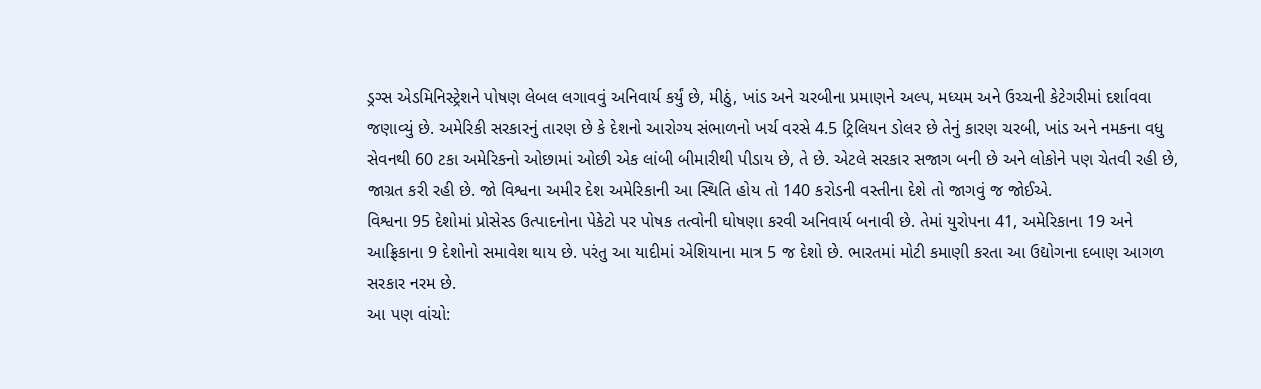ડ્રગ્સ એડમિનિસ્ટ્રેશને પોષણ લેબલ લગાવવું અનિવાર્ય કર્યું છે, મીઠું, ખાંડ અને ચરબીના પ્રમાણને અલ્પ, મધ્યમ અને ઉચ્ચની કેટેગરીમાં દર્શાવવા જણાવ્યું છે. અમેરિકી સરકારનું તારણ છે કે દેશનો આરોગ્ય સંભાળનો ખર્ચ વરસે 4.5 ટ્રિલિયન ડોલર છે તેનું કારણ ચરબી, ખાંડ અને નમકના વધુ સેવનથી 60 ટકા અમેરિકનો ઓછામાં ઓછી એક લાંબી બીમારીથી પીડાય છે, તે છે. એટલે સરકાર સજાગ બની છે અને લોકોને પણ ચેતવી રહી છે, જાગ્રત કરી રહી છે. જો વિશ્વના અમીર દેશ અમેરિકાની આ સ્થિતિ હોય તો 140 કરોડની વસ્તીના દેશે તો જાગવું જ જોઈએ.
વિશ્વના 95 દેશોમાં પ્રોસેસ્ડ ઉત્પાદનોના પેકેટો પર પોષક તત્વોની ઘોષણા કરવી અનિવાર્ય બનાવી છે. તેમાં યુરોપના 41, અમેરિકાના 19 અને આફ્રિકાના 9 દેશોનો સમાવેશ થાય છે. પરંતુ આ યાદીમાં એશિયાના માત્ર 5 જ દેશો છે. ભારતમાં મોટી કમાણી કરતા આ ઉદ્યોગના દબાણ આગળ સરકાર નરમ છે.
આ પણ વાંચો: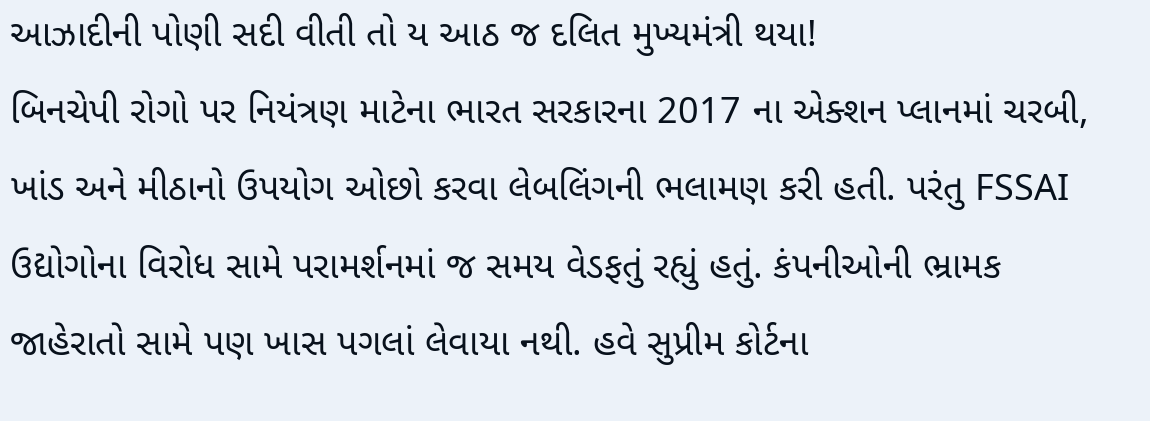આઝાદીની પોણી સદી વીતી તો ય આઠ જ દલિત મુખ્યમંત્રી થયા!
બિનચેપી રોગો પર નિયંત્રણ માટેના ભારત સરકારના 2017 ના એક્શન પ્લાનમાં ચરબી, ખાંડ અને મીઠાનો ઉપયોગ ઓછો કરવા લેબલિંગની ભલામણ કરી હતી. પરંતુ FSSAI ઉદ્યોગોના વિરોધ સામે પરામર્શનમાં જ સમય વેડફતું રહ્યું હતું. કંપનીઓની ભ્રામક જાહેરાતો સામે પણ ખાસ પગલાં લેવાયા નથી. હવે સુપ્રીમ કોર્ટના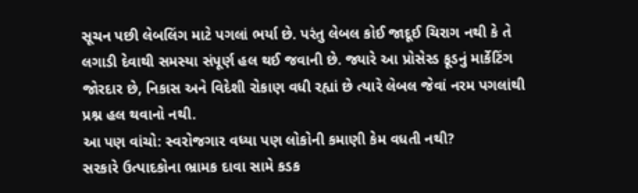સૂચન પછી લેબલિંગ માટે પગલાં ભર્યા છે. પરંતુ લેબલ કોઈ જાદૂઈ ચિરાગ નથી કે તે લગાડી દેવાથી સમસ્યા સંપૂર્ણ હલ થઈ જવાની છે. જ્યારે આ પ્રોસેસ્ડ ફૂડનું માર્કેટિંગ જોરદાર છે, નિકાસ અને વિદેશી રોકાણ વધી રહ્યાં છે ત્યારે લેબલ જેવાં નરમ પગલાંથી પ્રશ્ન હલ થવાનો નથી.
આ પણ વાંચો: સ્વરોજગાર વધ્યા પણ લોકોની કમાણી કેમ વધતી નથી?
સરકારે ઉત્પાદકોના ભ્રામક દાવા સામે કડક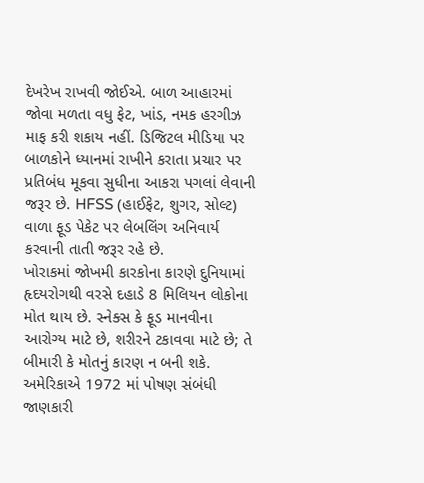દેખરેખ રાખવી જોઈએ. બાળ આહારમાં જોવા મળતા વધુ ફેટ, ખાંડ, નમક હરગીઝ માફ કરી શકાય નહીં. ડિજિટલ મીડિયા પર બાળકોને ધ્યાનમાં રાખીને કરાતા પ્રચાર પર પ્રતિબંધ મૂકવા સુધીના આકરા પગલાં લેવાની જરૂર છે. HFSS (હાઈફેટ, શુગર, સોલ્ટ) વાળા ફૂડ પેકેટ પર લેબલિંગ અનિવાર્ય કરવાની તાતી જરૂર રહે છે.
ખોરાકમાં જોખમી કારકોના કારણે દુનિયામાં હૃદયરોગથી વરસે દહાડે 8 મિલિયન લોકોના મોત થાય છે. સ્નેક્સ કે ફૂડ માનવીના આરોગ્ય માટે છે, શરીરને ટકાવવા માટે છે; તે બીમારી કે મોતનું કારણ ન બની શકે. અમેરિકાએ 1972 માં પોષણ સંબંધી જાણકારી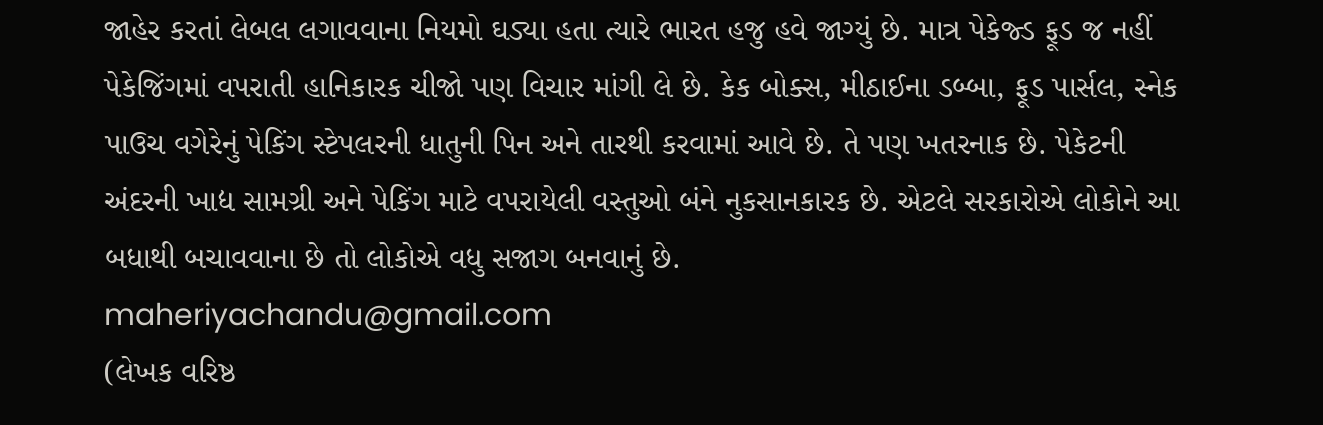જાહેર કરતાં લેબલ લગાવવાના નિયમો ઘડ્યા હતા ત્યારે ભારત હજુ હવે જાગ્યું છે. માત્ર પેકેજ્ડ ફૂડ જ નહીં પેકેજિંગમાં વપરાતી હાનિકારક ચીજો પણ વિચાર માંગી લે છે. કેક બોક્સ, મીઠાઈના ડબ્બા, ફૂડ પાર્સલ, સ્નેક પાઉચ વગેરેનું પેકિંગ સ્ટેપલરની ધાતુની પિન અને તારથી કરવામાં આવે છે. તે પણ ખતરનાક છે. પેકેટની અંદરની ખાદ્ય સામગ્રી અને પેકિંગ માટે વપરાયેલી વસ્તુઓ બંને નુકસાનકારક છે. એટલે સરકારોએ લોકોને આ બધાથી બચાવવાના છે તો લોકોએ વધુ સજાગ બનવાનું છે.
maheriyachandu@gmail.com
(લેખક વરિષ્ઠ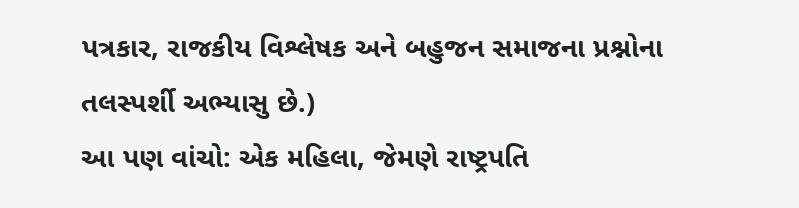પત્રકાર, રાજકીય વિશ્લેષક અને બહુજન સમાજના પ્રશ્નોના તલસ્પર્શી અભ્યાસુ છે.)
આ પણ વાંચો: એક મહિલા, જેમણે રાષ્ટ્રપતિ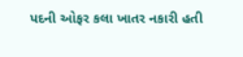પદની ઓફર કલા ખાતર નકારી હતી